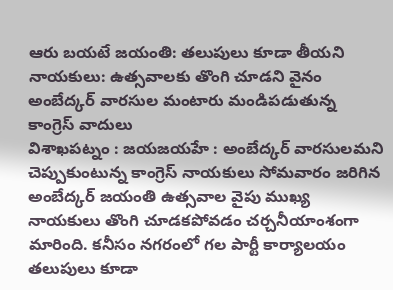ఆరు బయటే జయంతి: తలుపులు కూడా తీయని నాయకులు: ఉత్సవాలకు తొంగి చూడని వైనం అంబేద్కర్ వారసుల మంటారు మండిపడుతున్న కాంగ్రెస్ వాదులు
విశాఖపట్నం : జయజయహే : అంబేద్కర్ వారసులమని చెప్పుకుంటున్న కాంగ్రెస్ నాయకులు సోమవారం జరిగిన అంబేద్కర్ జయంతి ఉత్సవాల వైపు ముఖ్య నాయకులు తొంగి చూడకపోవడం చర్చనీయాంశంగా మారింది. కనీసం నగరంలో గల పార్టీ కార్యాలయం తలుపులు కూడా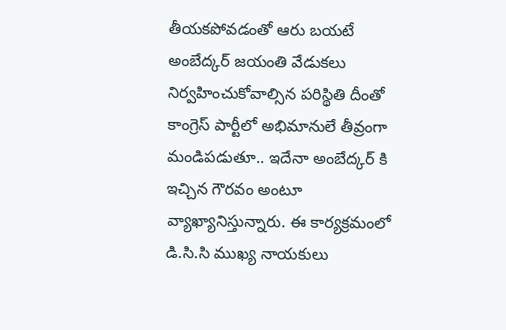తీయకపోవడంతో ఆరు బయటే అంబేద్కర్ జయంతి వేడుకలు నిర్వహించుకోవాల్సిన పరిస్థితి దీంతో కాంగ్రెస్ పార్టీలో అభిమానులే తీవ్రంగా మండిపడుతూ.. ఇదేనా అంబేద్కర్ కి ఇచ్చిన గౌరవం అంటూ వ్యాఖ్యానిస్తున్నారు. ఈ కార్యక్రమంలో డి.సి.సి ముఖ్య నాయకులు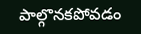పాల్గొనకపోవడం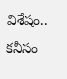విశేషం.. కనీసం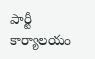పార్టీ కార్యాలయం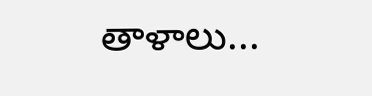తాళాలు...